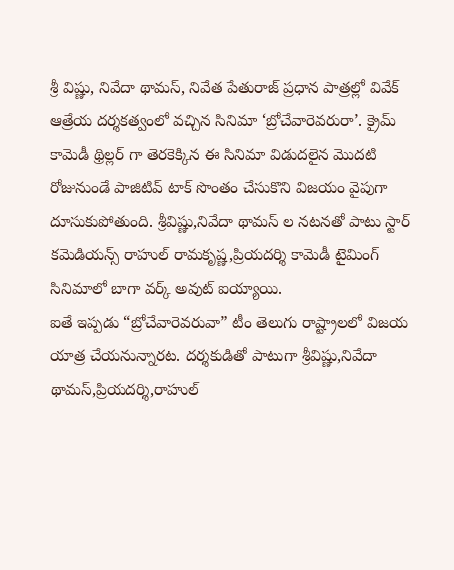శ్రీ విష్ణు, నివేదా థామస్, నివేత పేతురాజ్ ప్రధాన పాత్రల్లో వివేక్ ఆత్రేయ దర్శకత్వంలో వచ్చిన సినిమా ‘బ్రోచేవారెవరురా’. క్రైమ్ కామెడీ థ్రిల్లర్ గా తెరకెక్కిన ఈ సినిమా విడుదలైన మొదటి రోజునుండే పాజిటివ్ టాక్ సొంతం చేసుకొని విజయం వైపుగా దూసుకుపోతుంది. శ్రీవిష్ణు,నివేదా థామస్ ల నటనతో పాటు స్టార్ కమెడియన్స్ రాహుల్ రామకృష్ణ,ప్రియదర్శి కామెడీ టైమింగ్ సినిమాలో బాగా వర్క్ అవుట్ ఐయ్యాయి.
ఐతే ఇప్పడు “బ్రోచేవారెవరువా” టీం తెలుగు రాష్ట్రాలలో విజయ యాత్ర చేయనున్నారట. దర్శకుడితో పాటుగా శ్రీవిష్ణు,నివేదా థామస్,ప్రియదర్శి,రాహుల్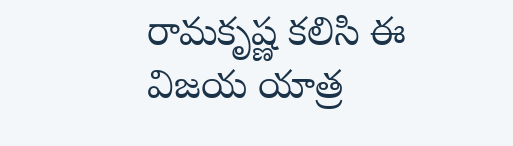రామకృష్ణ కలిసి ఈ విజయ యాత్ర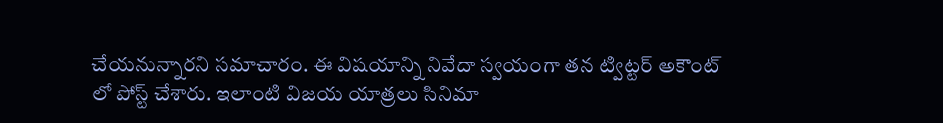చేయనున్నారని సమాచారం. ఈ విషయాన్ని నివేదా స్వయంగా తన ట్విట్టర్ అకౌంట్ లో పోస్ట్ చేశారు. ఇలాంటి విజయ యాత్రలు సినిమా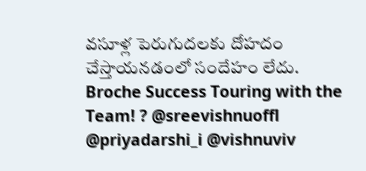వసూళ్ల పెరుగుదలకు దోహదం చేస్తాయనడంలో సందేహం లేదు.
Broche Success Touring with the Team! ? @sreevishnuoffl @priyadarshi_i @vishnuviv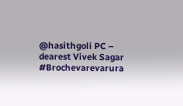@hasithgoli PC – dearest Vivek Sagar #Brochevarevarura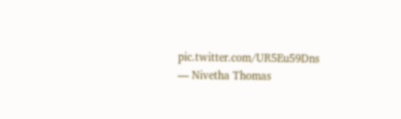pic.twitter.com/UR5Eu59Dns
— Nivetha Thomas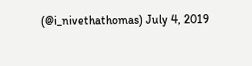(@i_nivethathomas) July 4, 2019